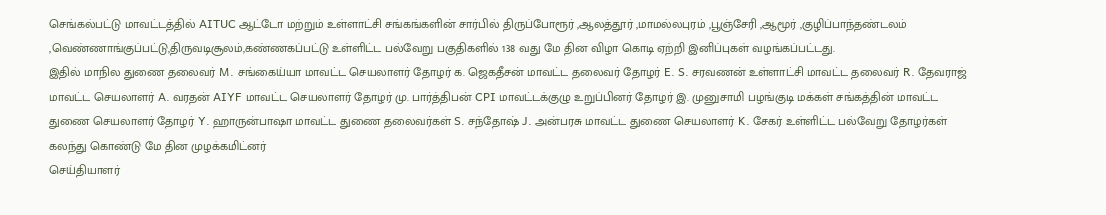செங்கல்பட்டு மாவட்டத்தில் AITUC ஆட்டோ மற்றும் உள்ளாட்சி சங்கங்களின் சார்பில் திருப்போரூர் ,ஆலத்தூர் ,மாமல்லபுரம் ,பூஞ்சேரி ,ஆமூர் ,குழிப்பாந்தண்டலம் ,வெண்ணாங்குப்பட்டு,திருவடிசூலம்,கண்ணகப்பட்டு உள்ளிட்ட பல்வேறு பகுதிகளில் 138 வது மே தின விழா கொடி ஏற்றி இனிப்புகள் வழங்கப்பட்டது.
இதில் மாநில துணை தலைவர் M. சங்கைய்யா மாவட்ட செயலாளர் தோழர் க. ஜெகதீசன் மாவட்ட தலைவர் தோழர் E. S. சரவணன் உள்ளாட்சி மாவட்ட தலைவர் R. தேவராஜ் மாவட்ட செயலாளர் A. வரதன் AIYF மாவட்ட செயலாளர் தோழர் மு. பார்த்திபன் CPI மாவட்டக்குழு உறுப்பினர் தோழர் இ. முனுசாமி பழங்குடி மக்கள் சங்கத்தின் மாவட்ட துணை செயலாளர் தோழர் Y. ஹாருன்பாஷா மாவட்ட துணை தலைவர்கள் S. சந்தோஷ் J. அன்பரசு மாவட்ட துணை செயலாளர் K. சேகர் உள்ளிட்ட பல்வேறு தோழர்கள் கலந்து கொண்டு மே தின முழக்கமிட்னர்
செய்தியாளர்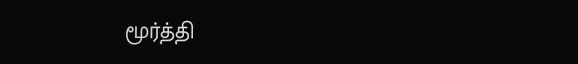மூர்த்தி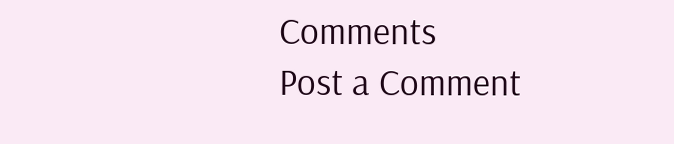Comments
Post a Comment